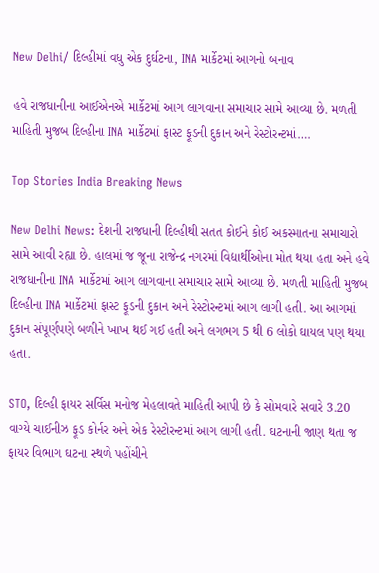New Delhi/ દિલ્હીમાં વધુ એક દુર્ઘટના, INA માર્કેટમાં આગનો બનાવ

હવે રાજધાનીના આઈએનએ માર્કેટમાં આગ લાગવાના સમાચાર સામે આવ્યા છે. મળતી માહિતી મુજબ દિલ્હીના INA માર્કેટમાં ફાસ્ટ ફૂડની દુકાન અને રેસ્ટોરન્ટમાં….

Top Stories India Breaking News

New Delhi News: દેશની રાજધાની દિલ્હીથી સતત કોઈને કોઈ અકસ્માતના સમાચારો સામે આવી રહ્યા છે. હાલમાં જ જૂના રાજેન્દ્ર નગરમાં વિદ્યાર્થીઓના મોત થયા હતા અને હવે રાજધાનીના INA માર્કેટમાં આગ લાગવાના સમાચાર સામે આવ્યા છે. મળતી માહિતી મુજબ દિલ્હીના INA માર્કેટમાં ફાસ્ટ ફૂડની દુકાન અને રેસ્ટોરન્ટમાં આગ લાગી હતી. આ આગમાં દુકાન સંપૂર્ણપણે બળીને ખાખ થઈ ગઈ હતી અને લગભગ 5 થી 6 લોકો ઘાયલ પણ થયા હતા.

STO, દિલ્હી ફાયર સર્વિસ મનોજ મેહલાવતે માહિતી આપી છે કે સોમવારે સવારે 3.20 વાગ્યે ચાઈનીઝ ફૂડ કોર્નર અને એક રેસ્ટોરન્ટમાં આગ લાગી હતી. ઘટનાની જાણ થતા જ ફાયર વિભાગ ઘટના સ્થળે પહોંચીને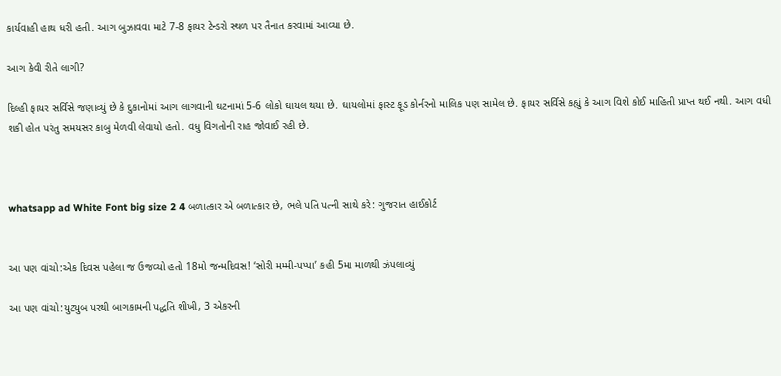કાર્યવાહી હાથ ધરી હતી. આગ બુઝાવવા માટે 7-8 ફાયર ટેન્ડરો સ્થળ પર તૈનાત કરવામાં આવ્યા છે.

આગ કેવી રીતે લાગી?

દિલ્હી ફાયર સર્વિસે જણાવ્યું છે કે દુકાનોમાં આગ લાગવાની ઘટનામાં 5-6 લોકો ઘાયલ થયા છે. ઘાયલોમાં ફાસ્ટ ફૂડ કોર્નરનો માલિક પણ સામેલ છે. ફાયર સર્વિસે કહ્યું કે આગ વિશે કોઈ માહિતી પ્રાપ્ત થઈ નથી. આગ વધી શકી હોત પરંતુ સમયસર કાબુ મેળવી લેવાયો હતો. વધુ વિગતોની રાહ જોવાઈ રહી છે.



whatsapp ad White Font big size 2 4 બળાત્કાર એ બળાત્કાર છે, ભલે પતિ પત્ની સાથે કરે: ગુજરાત હાઈકોર્ટ


આ પણ વાંચો:એક દિવસ પહેલા જ ઉજવ્યો હતો 18મો જન્મદિવસ! ‘સોરી મમ્મી-પપ્પા’ કહી 5મા માળથી ઝંપલાવ્યું

આ પણ વાંચો:યુટ્યુબ પરથી બાગકામની પદ્ધતિ શીખી, 3 એકરની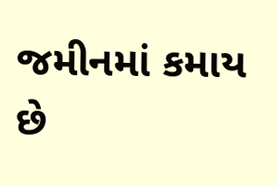જમીનમાં કમાય છે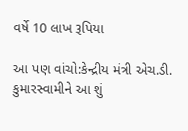વર્ષે 10 લાખ રૂપિયા

આ પણ વાંચો:કેન્દ્રીય મંત્રી એચ.ડી. કુમારસ્વામીને આ શું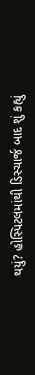થયું? હોસ્પિટલમાંથી ડિસ્ચાર્જ બાદ શું કહ્યું